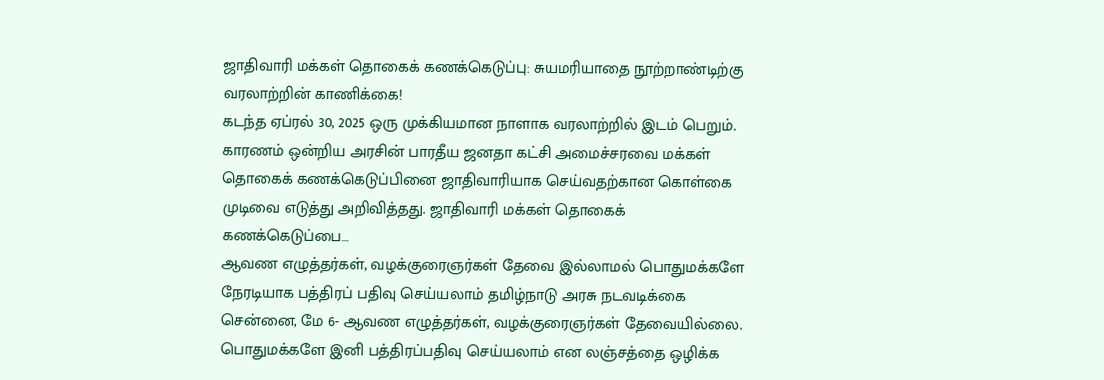ஜாதிவாரி மக்கள் தொகைக் கணக்கெடுப்பு: சுயமரியாதை நூற்றாண்டிற்கு வரலாற்றின் காணிக்கை!
கடந்த ஏப்ரல் 30, 2025 ஒரு முக்கியமான நாளாக வரலாற்றில் இடம் பெறும். காரணம் ஒன்றிய அரசின் பாரதீய ஜனதா கட்சி அமைச்சரவை மக்கள் தொகைக் கணக்கெடுப்பினை ஜாதிவாரியாக செய்வதற்கான கொள்கை முடிவை எடுத்து அறிவித்தது. ஜாதிவாரி மக்கள் தொகைக் கணக்கெடுப்பை…
ஆவண எழுத்தர்கள், வழக்குரைஞர்கள் தேவை இல்லாமல் பொதுமக்களே நேரடியாக பத்திரப் பதிவு செய்யலாம் தமிழ்நாடு அரசு நடவடிக்கை
சென்னை, மே 6- ஆவண எழுத்தர்கள், வழக்குரைஞர்கள் தேவையில்லை. பொதுமக்களே இனி பத்திரப்பதிவு செய்யலாம் என லஞ்சத்தை ஒழிக்க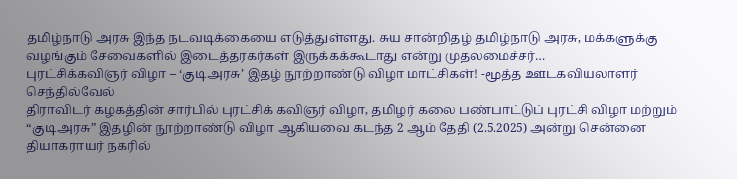தமிழ்நாடு அரசு இந்த நடவடிக்கையை எடுத்துள்ளது. சுய சான்றிதழ் தமிழ்நாடு அரசு, மக்களுக்கு வழங்கும் சேவைகளில் இடைத்தரகர்கள் இருக்கக்கூடாது என்று முதலமைச்சர்…
புரட்சிக்கவிஞர் விழா – ‘குடிஅரசு’ இதழ் நூற்றாண்டு விழா மாட்சிகள்! -மூத்த ஊடகவியலாளர் செந்தில்வேல்
திராவிடர் கழகத்தின் சார்பில் புரட்சிக் கவிஞர் விழா, தமிழர் கலை பண்பாட்டுப் புரட்சி விழா மற்றும் “குடிஅரசு” இதழின் நூற்றாண்டு விழா ஆகியவை கடந்த 2 ஆம் தேதி (2.5.2025) அன்று சென்னை தியாகராயர் நகரில்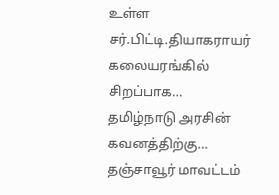உள்ள சர்.பிட்டி.தியாகராயர் கலையரங்கில் சிறப்பாக…
தமிழ்நாடு அரசின் கவனத்திற்கு…
தஞ்சாவூர் மாவட்டம்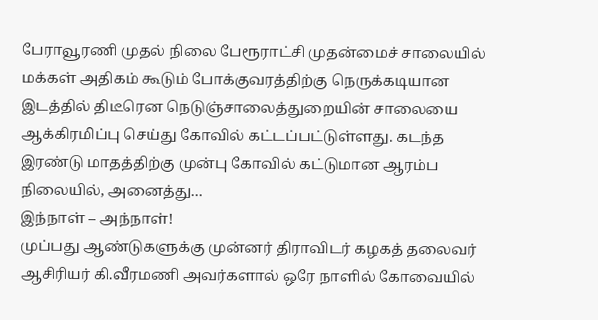பேராவூரணி முதல் நிலை பேரூராட்சி முதன்மைச் சாலையில் மக்கள் அதிகம் கூடும் போக்குவரத்திற்கு நெருக்கடியான இடத்தில் திடீரென நெடுஞ்சாலைத்துறையின் சாலையை ஆக்கிரமிப்பு செய்து கோவில் கட்டப்பட்டுள்ளது. கடந்த இரண்டு மாதத்திற்கு முன்பு கோவில் கட்டுமான ஆரம்ப நிலையில், அனைத்து…
இந்நாள் – அந்நாள்!
முப்பது ஆண்டுகளுக்கு முன்னர் திராவிடர் கழகத் தலைவர் ஆசிரியர் கி.வீரமணி அவர்களால் ஒரே நாளில் கோவையில்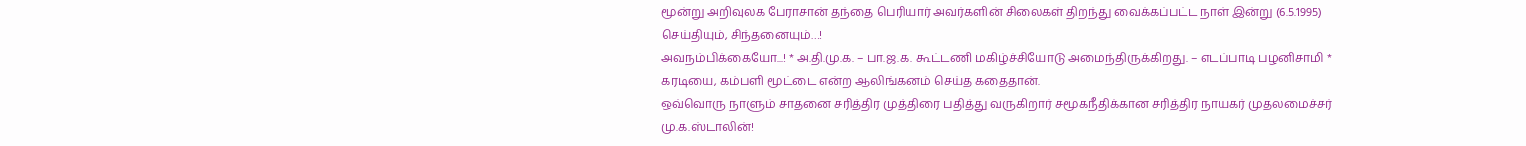மூன்று அறிவுலக பேராசான் தந்தை பெரியார் அவர்களின் சிலைகள் திறந்து வைக்கப்பட்ட நாள் இன்று (6.5.1995)
செய்தியும், சிந்தனையும்…!
அவநம்பிக்கையோ...! * அ.தி.மு.க. – பா.ஜ.க. கூட்டணி மகிழ்ச்சியோடு அமைந்திருக்கிறது. – எடப்பாடி பழனிசாமி * கரடியை, கம்பளி மூட்டை என்ற ஆலிங்கனம் செய்த கதைதான்.
ஒவ்வொரு நாளும் சாதனை சரித்திர முத்திரை பதித்து வருகிறார் சமூகநீதிக்கான சரித்திர நாயகர் முதலமைச்சர் மு.க.ஸ்டாலின்!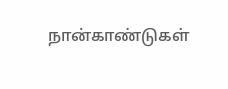நான்காண்டுகள்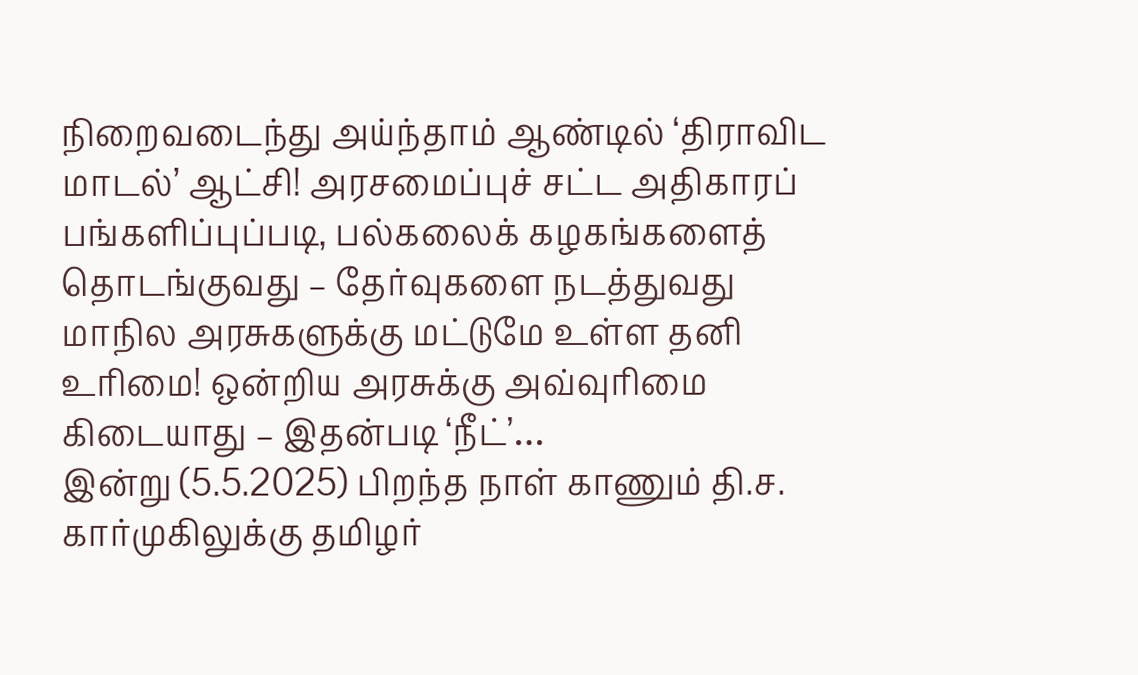நிறைவடைந்து அய்ந்தாம் ஆண்டில் ‘திராவிட மாடல்’ ஆட்சி! அரசமைப்புச் சட்ட அதிகாரப் பங்களிப்புப்படி, பல்கலைக் கழகங்களைத் தொடங்குவது – தேர்வுகளை நடத்துவது மாநில அரசுகளுக்கு மட்டுமே உள்ள தனி உரிமை! ஒன்றிய அரசுக்கு அவ்வுரிமை கிடையாது – இதன்படி ‘நீட்’…
இன்று (5.5.2025) பிறந்த நாள் காணும் தி.ச. கார்முகிலுக்கு தமிழர்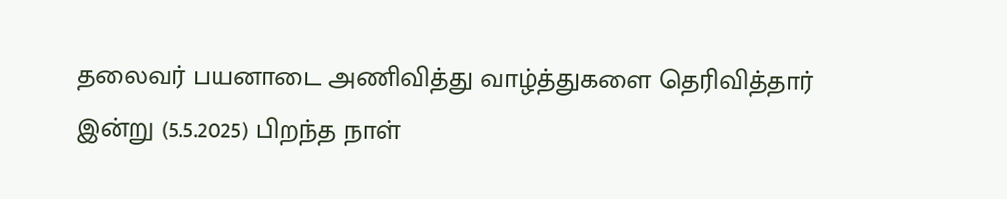தலைவர் பயனாடை அணிவித்து வாழ்த்துகளை தெரிவித்தார்
இன்று (5.5.2025) பிறந்த நாள்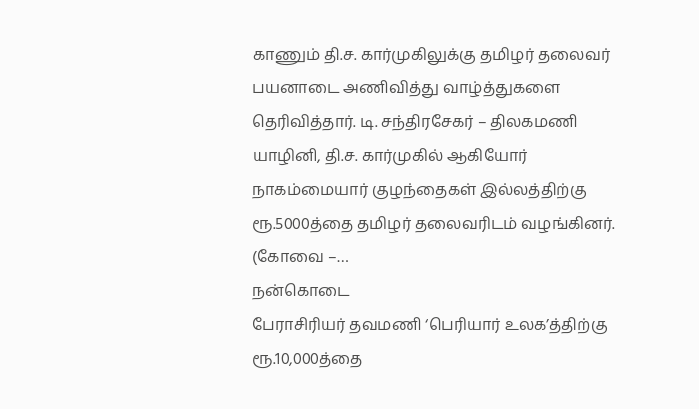காணும் தி.ச. கார்முகிலுக்கு தமிழர் தலைவர் பயனாடை அணிவித்து வாழ்த்துகளை தெரிவித்தார். டி. சந்திரசேகர் – திலகமணி யாழினி, தி.ச. கார்முகில் ஆகியோர் நாகம்மையார் குழந்தைகள் இல்லத்திற்கு ரூ.5000த்தை தமிழர் தலைவரிடம் வழங்கினர். (கோவை –…
நன்கொடை
பேராசிரியர் தவமணி ‘பெரியார் உலக’த்திற்கு ரூ.10,000த்தை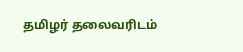தமிழர் தலைவரிடம்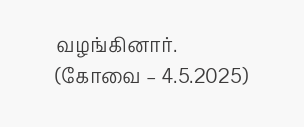வழங்கினார். (கோவை – 4.5.2025)